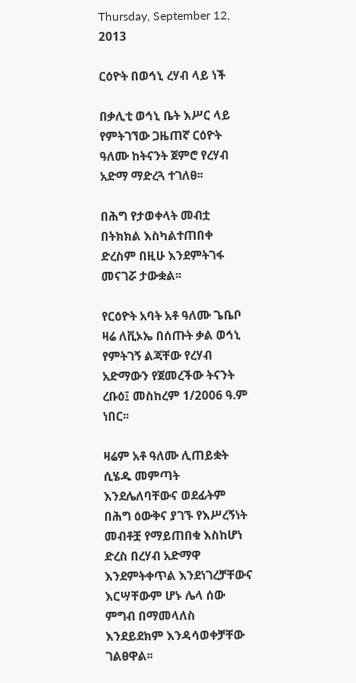Thursday, September 12, 2013

ርዕዮት በወኅኒ ረሃብ ላይ ነች

በቃሊቲ ወኅኒ ቤት እሥር ላይ የምትገኘው ጋዜጠኛ ርዕዮት ዓለሙ ከትናንት ጀምሮ የረሃብ አድማ ማድረጓ ተገለፀ፡፡

በሕግ የታወቀላት መብቷ በትክክል እስካልተጠበቀ ድረስም በዚሁ እንደምትገፋ መናገሯ ታውቋል፡፡

የርዕዮት አባት አቶ ዓለሙ ጌቤቦ ዛሬ ለቪኦኤ በሰጡት ቃል ወኅኒ የምትገኝ ልጃቸው የረሃብ አድማውን የጀመረችው ትናንት ረቡዕ፤ መስከረም 1/2006 ዓ.ም ነበር፡፡

ዛሬም አቶ ዓለሙ ሊጠይቋት ሲሄዱ መምጣት እንደሌለባቸውና ወደፊትም በሕግ ዕውቅና ያገኙ የእሥረኝነት መብቶቿ የማይጠበቁ እስከሆነ ድረስ በረሃብ አድማዋ እንደምትቀጥል እንደነገረቻቸውና እርሣቸውም ሆኑ ሌላ ሰው ምግብ በማመላለስ እንደይደክም እንዳሳወቀቻቸው ገልፀዋል፡፡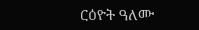ርዕዮት ዓለሙ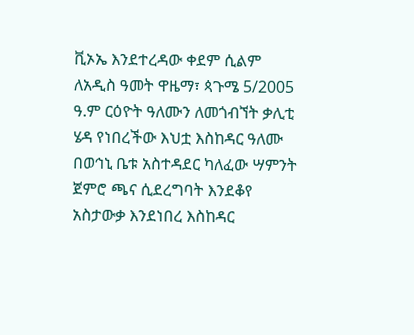ቪኦኤ እንደተረዳው ቀደም ሲልም ለአዲስ ዓመት ዋዜማ፣ ጳጉሜ 5/2005 ዓ.ም ርዕዮት ዓለሙን ለመጎብኘት ቃሊቲ ሄዳ የነበረችው እህቷ እስከዳር ዓለሙ በወኅኒ ቤቱ አስተዳደር ካለፈው ሣምንት ጀምሮ ጫና ሲደረግባት እንደቆየ አስታውቃ እንደነበረ እስከዳር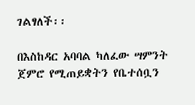ገልፃለች፡፡

በእስከዳር አባባል ካለፈው ሣምንት ጀምሮ የሚጠይቋትን የቤተሰቧን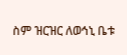ስም ዝርዝር ለወኅኒ ቤቱ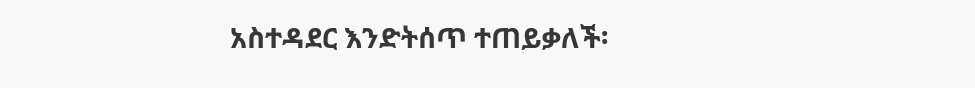አስተዳደር እንድትሰጥ ተጠይቃለች፡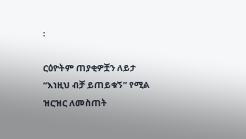፡

ርዕዮትም ጠያቂዎቿን ለይታ “እነዚህ ብቻ ይጠይቁኝ” የሚል ዝርዝር ለመስጠት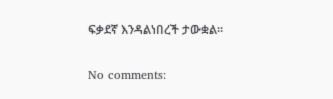ፍቃደኛ እንዳልነበረች ታውቋል፡፡

No comments: